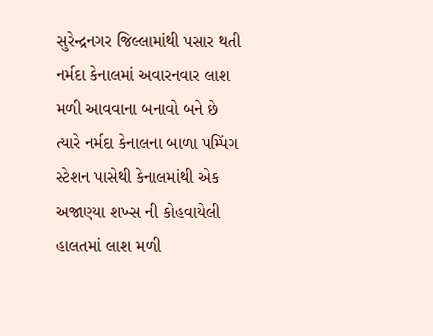સુરેન્દ્રનગર જિલ્લામાંથી પસાર થતી નર્મદા કેનાલમાં અવારનવાર લાશ મળી આવવાના બનાવો બને છે ત્યારે નર્મદા કેનાલના બાળા પમ્પિંગ સ્ટેશન પાસેથી કેનાલમાંથી એક અજાણ્યા શખ્સ ની કોહવાયેલી હાલતમાં લાશ મળી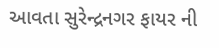આવતા સુરેન્દ્રનગર ફાયર ની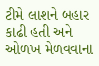ટીમે લાશને બહાર કાઢી હતી અને ઓળખ મેળવવાના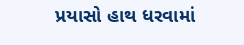પ્રયાસો હાથ ધરવામાં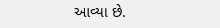આવ્યા છે.